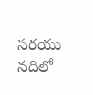సరయు నదిలో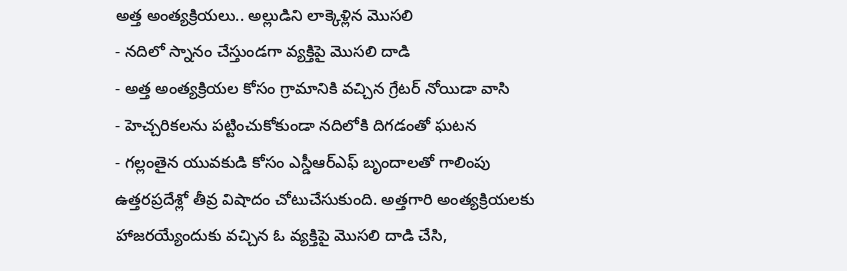అత్త అంత్యక్రియలు.. అల్లుడిని లాక్కెళ్లిన మొసలి
- నదిలో స్నానం చేస్తుండగా వ్యక్తిపై మొసలి దాడి
- అత్త అంత్యక్రియల కోసం గ్రామానికి వచ్చిన గ్రేటర్ నోయిడా వాసి
- హెచ్చరికలను పట్టించుకోకుండా నదిలోకి దిగడంతో ఘటన
- గల్లంతైన యువకుడి కోసం ఎస్డీఆర్ఎఫ్ బృందాలతో గాలింపు
ఉత్తరప్రదేశ్లో తీవ్ర విషాదం చోటుచేసుకుంది. అత్తగారి అంత్యక్రియలకు హాజరయ్యేందుకు వచ్చిన ఓ వ్యక్తిపై మొసలి దాడి చేసి,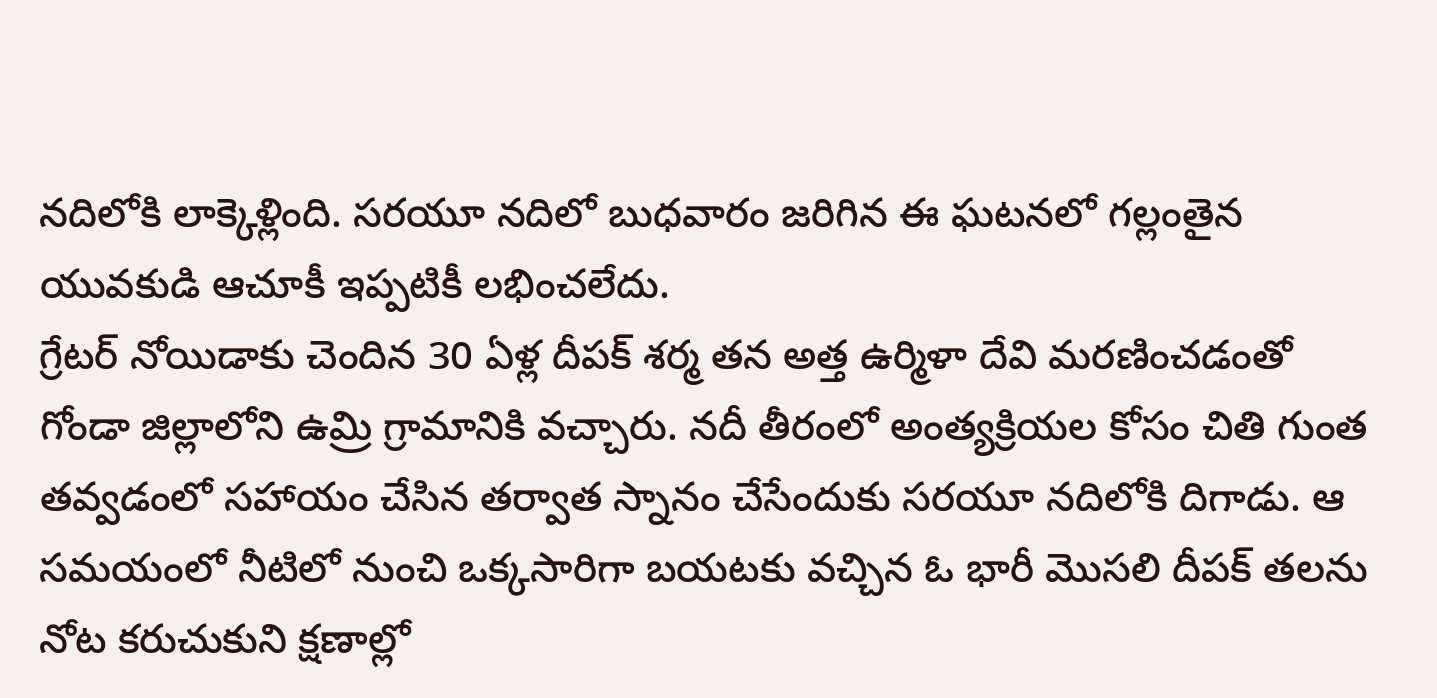నదిలోకి లాక్కెళ్లింది. సరయూ నదిలో బుధవారం జరిగిన ఈ ఘటనలో గల్లంతైన యువకుడి ఆచూకీ ఇప్పటికీ లభించలేదు.
గ్రేటర్ నోయిడాకు చెందిన 30 ఏళ్ల దీపక్ శర్మ తన అత్త ఉర్మిళా దేవి మరణించడంతో గోండా జిల్లాలోని ఉమ్రి గ్రామానికి వచ్చారు. నదీ తీరంలో అంత్యక్రియల కోసం చితి గుంత తవ్వడంలో సహాయం చేసిన తర్వాత స్నానం చేసేందుకు సరయూ నదిలోకి దిగాడు. ఆ సమయంలో నీటిలో నుంచి ఒక్కసారిగా బయటకు వచ్చిన ఓ భారీ మొసలి దీపక్ తలను నోట కరుచుకుని క్షణాల్లో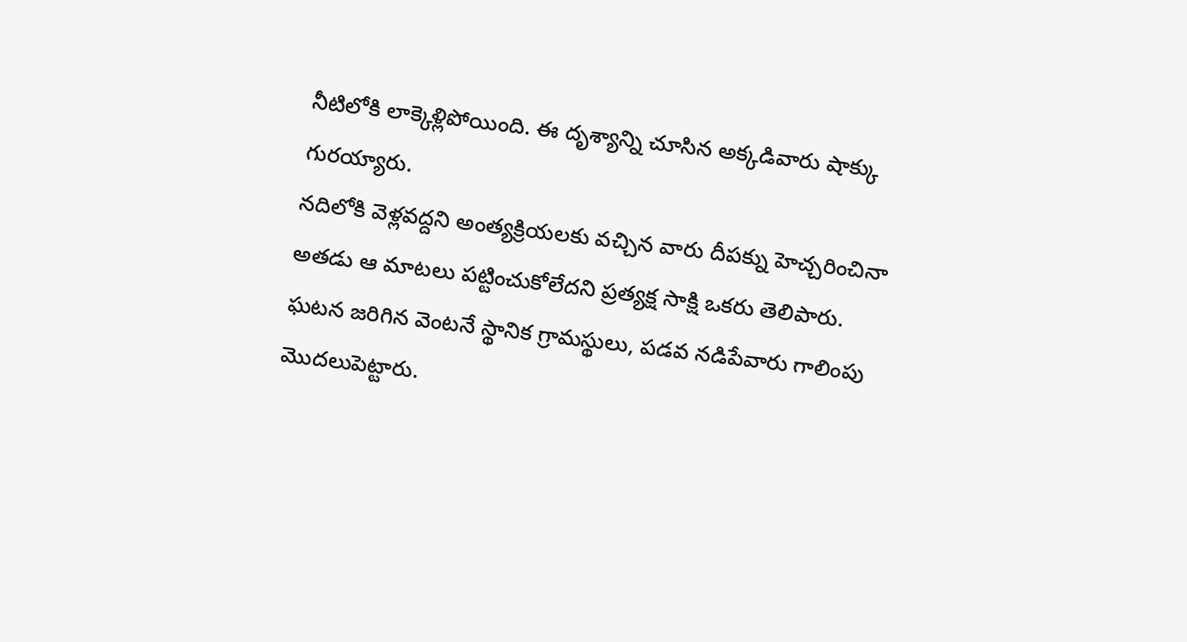నీటిలోకి లాక్కెళ్లిపోయింది. ఈ దృశ్యాన్ని చూసిన అక్కడివారు షాక్కు గురయ్యారు.
నదిలోకి వెళ్లవద్దని అంత్యక్రియలకు వచ్చిన వారు దీపక్ను హెచ్చరించినా అతడు ఆ మాటలు పట్టించుకోలేదని ప్రత్యక్ష సాక్షి ఒకరు తెలిపారు. ఘటన జరిగిన వెంటనే స్థానిక గ్రామస్థులు, పడవ నడిపేవారు గాలింపు మొదలుపెట్టారు.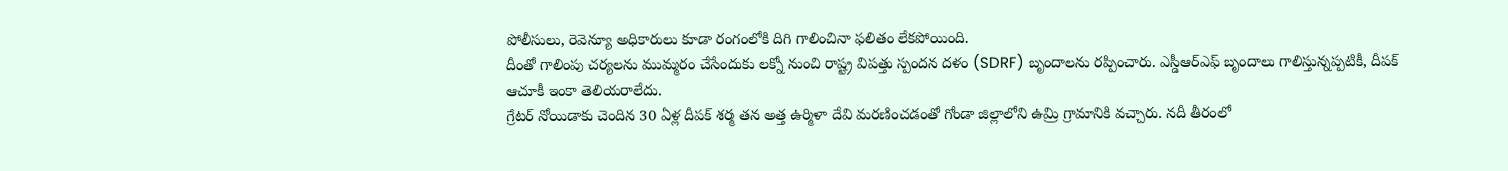పోలీసులు, రెవెన్యూ అధికారులు కూడా రంగంలోకి దిగి గాలించినా ఫలితం లేకపోయింది.
దీంతో గాలింపు చర్యలను ముమ్మరం చేసేందుకు లక్నో నుంచి రాష్ట్ర విపత్తు స్పందన దళం (SDRF) బృందాలను రప్పించారు. ఎస్డీఆర్ఎఫ్ బృందాలు గాలిస్తున్నప్పటికీ, దీపక్ ఆచూకీ ఇంకా తెలియరాలేదు.
గ్రేటర్ నోయిడాకు చెందిన 30 ఏళ్ల దీపక్ శర్మ తన అత్త ఉర్మిళా దేవి మరణించడంతో గోండా జిల్లాలోని ఉమ్రి గ్రామానికి వచ్చారు. నదీ తీరంలో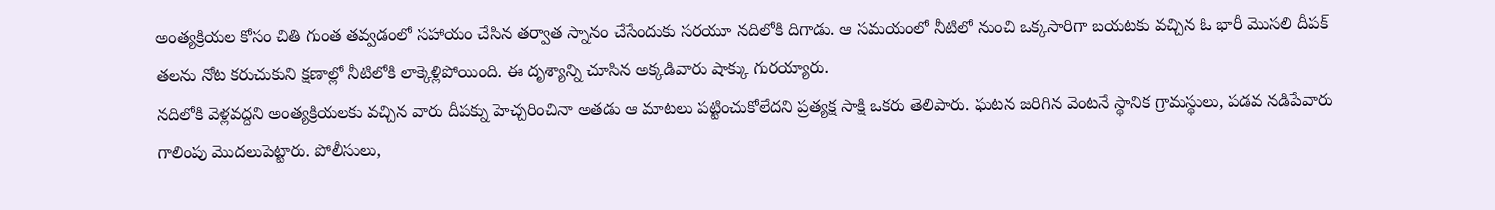అంత్యక్రియల కోసం చితి గుంత తవ్వడంలో సహాయం చేసిన తర్వాత స్నానం చేసేందుకు సరయూ నదిలోకి దిగాడు. ఆ సమయంలో నీటిలో నుంచి ఒక్కసారిగా బయటకు వచ్చిన ఓ భారీ మొసలి దీపక్ తలను నోట కరుచుకుని క్షణాల్లో నీటిలోకి లాక్కెళ్లిపోయింది. ఈ దృశ్యాన్ని చూసిన అక్కడివారు షాక్కు గురయ్యారు.
నదిలోకి వెళ్లవద్దని అంత్యక్రియలకు వచ్చిన వారు దీపక్ను హెచ్చరించినా అతడు ఆ మాటలు పట్టించుకోలేదని ప్రత్యక్ష సాక్షి ఒకరు తెలిపారు. ఘటన జరిగిన వెంటనే స్థానిక గ్రామస్థులు, పడవ నడిపేవారు గాలింపు మొదలుపెట్టారు. పోలీసులు,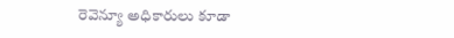రెవెన్యూ అధికారులు కూడా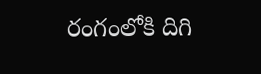రంగంలోకి దిగి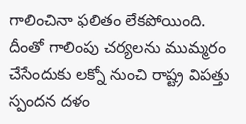గాలించినా ఫలితం లేకపోయింది.
దీంతో గాలింపు చర్యలను ముమ్మరం చేసేందుకు లక్నో నుంచి రాష్ట్ర విపత్తు స్పందన దళం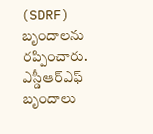(SDRF) బృందాలను రప్పించారు. ఎస్డీఆర్ఎఫ్ బృందాలు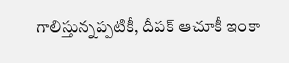గాలిస్తున్నప్పటికీ, దీపక్ ఆచూకీ ఇంకా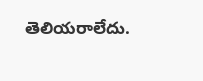తెలియరాలేదు.